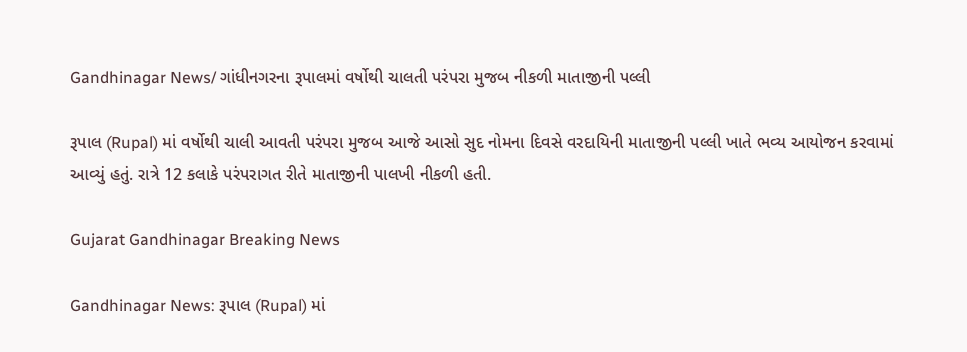Gandhinagar News/ ગાંધીનગરના રૂપાલમાં વર્ષોથી ચાલતી પરંપરા મુજબ નીકળી માતાજીની પલ્લી

રૂપાલ (Rupal) માં વર્ષોથી ચાલી આવતી પરંપરા મુજબ આજે આસો સુદ નોમના દિવસે વરદાયિની માતાજીની પલ્લી ખાતે ભવ્ય આયોજન કરવામાં આવ્યું હતું. રાત્રે 12 કલાકે પરંપરાગત રીતે માતાજીની પાલખી નીકળી હતી.

Gujarat Gandhinagar Breaking News

Gandhinagar News: રૂપાલ (Rupal) માં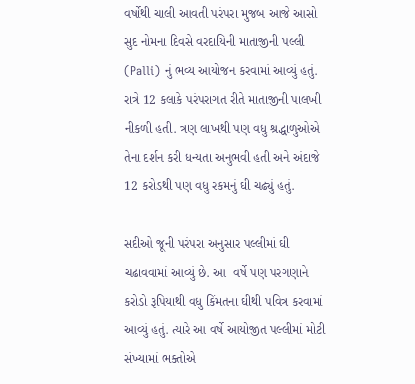વર્ષોથી ચાલી આવતી પરંપરા મુજબ આજે આસો સુદ નોમના દિવસે વરદાયિની માતાજીની પલ્લી (Palli) નું ભવ્ય આયોજન કરવામાં આવ્યું હતું. રાત્રે 12 કલાકે પરંપરાગત રીતે માતાજીની પાલખી નીકળી હતી. ત્રણ લાખથી પણ વધુ શ્રદ્ધાળુઓએ તેના દર્શન કરી ધન્યતા અનુભવી હતી અને અંદાજે 12 કરોડથી પણ વધુ રકમનું ઘી ચઢ્યું હતું.

સદીઓ જૂની પરંપરા અનુસાર પલ્લીમાં ઘી ચઢાવવામાં આવ્યું છે. આ  વર્ષે પણ પરગણાને કરોડો રૂપિયાથી વધુ કિંમતના ઘીથી પવિત્ર કરવામાં આવ્યું હતું. ત્યારે આ વર્ષે આયોજીત પલ્લીમાં મોટી સંખ્યામાં ભક્તોએ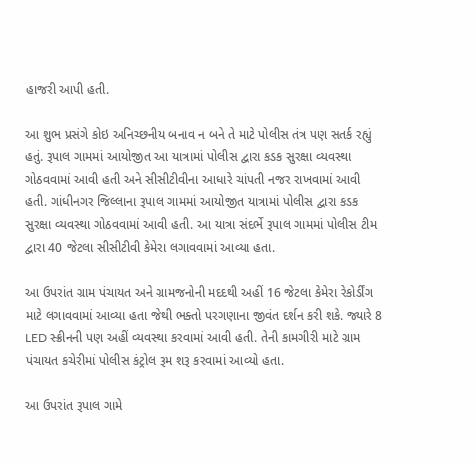હાજરી આપી હતી.

આ શુભ પ્રસંગે કોઇ અનિચ્છનીય બનાવ ન બને તે માટે પોલીસ તંત્ર પણ સતર્ક રહ્યું હતું. રૂપાલ ગામમાં આયોજીત આ યાત્રામાં પોલીસ દ્વારા કડક સુરક્ષા વ્યવસ્થા ગોઠવવામાં આવી હતી અને સીસીટીવીના આધારે ચાંપતી નજર રાખવામાં આવી હતી. ગાંધીનગર જિલ્લાના રૂપાલ ગામમાં આયોજીત યાત્રામાં પોલીસ દ્વારા કડક સુરક્ષા વ્યવસ્થા ગોઠવવામાં આવી હતી. આ યાત્રા સંદર્ભે રૂપાલ ગામમાં પોલીસ ટીમ દ્વારા 40 જેટલા સીસીટીવી કેમેરા લગાવવામાં આવ્યા હતા.

આ ઉપરાંત ગ્રામ પંચાયત અને ગ્રામજનોની મદદથી અહીં 16 જેટલા કેમેરા રેકોર્ડીંગ માટે લગાવવામાં આવ્યા હતા જેથી ભક્તો પરગણાના જીવંત દર્શન કરી શકે. જ્યારે 8 LED સ્ક્રીનની પણ અહીં વ્યવસ્થા કરવામાં આવી હતી. તેની કામગીરી માટે ગ્રામ પંચાયત કચેરીમાં પોલીસ કંટ્રોલ રૂમ શરૂ કરવામાં આવ્યો હતા.

આ ઉપરાંત રૂપાલ ગામે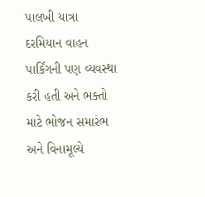પાલખી યાત્રા દરમિયાન વાહન પાર્કિંગની પણ વ્યવસ્થા કરી હતી અને ભક્તો માટે ભોજન સમારંભ અને વિનામૂલ્યે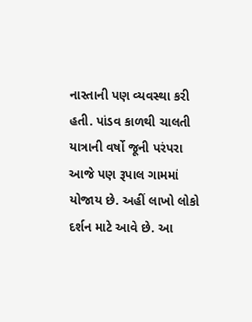નાસ્તાની પણ વ્યવસ્થા કરી હતી. પાંડવ કાળથી ચાલતી યાત્રાની વર્ષો જૂની પરંપરા આજે પણ રૂપાલ ગામમાં યોજાય છે. અહીં લાખો લોકો દર્શન માટે આવે છે. આ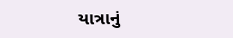યાત્રાનું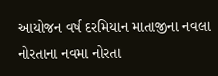આયોજન વર્ષ દરમિયાન માતાજીના નવલા નોરતાના નવમા નોરતા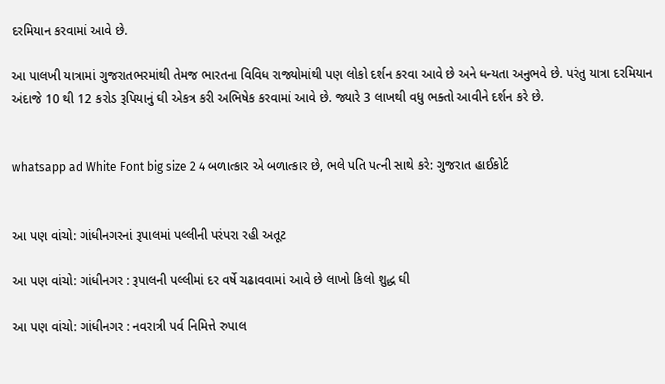દરમિયાન કરવામાં આવે છે.

આ પાલખી યાત્રામાં ગુજરાતભરમાંથી તેમજ ભારતના વિવિધ રાજ્યોમાંથી પણ લોકો દર્શન કરવા આવે છે અને ધન્યતા અનુભવે છે. પરંતુ યાત્રા દરમિયાન અંદાજે 10 થી 12 કરોડ રૂપિયાનું ઘી એકત્ર કરી અભિષેક કરવામાં આવે છે. જ્યારે 3 લાખથી વધુ ભક્તો આવીને દર્શન કરે છે.


whatsapp ad White Font big size 2 4 બળાત્કાર એ બળાત્કાર છે, ભલે પતિ પત્ની સાથે કરે: ગુજરાત હાઈકોર્ટ


આ પણ વાંચો: ગાંધીનગરનાં રૂપાલમાં પલ્લીની પરંપરા રહી અતૂટ

આ પણ વાંચો: ગાંધીનગર : રૂપાલની પલ્લીમાં દર વર્ષે ચઢાવવામાં આવે છે લાખો કિલો શુદ્ધ ઘી

આ પણ વાંચો: ગાંધીનગર : નવરાત્રી પર્વ નિમિત્તે રુપાલ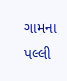ગામના પલ્લી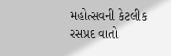મહોત્સવની કેટલીક રસપ્રદ વાતો